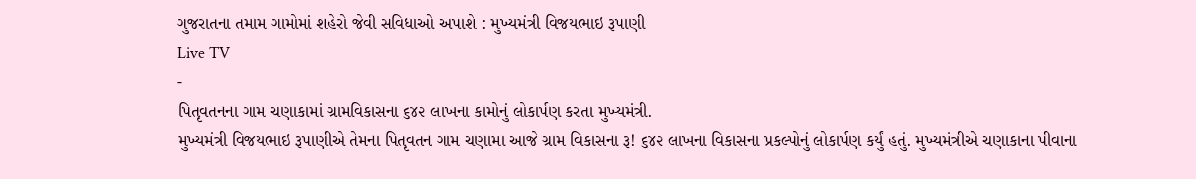ગુજરાતના તમામ ગામોમાં શહેરો જેવી સવિધાઓ અપાશે : મુખ્યમંત્રી વિજયભાઇ રૂપાણી
Live TV
-
પિતૃવતનના ગામ ચણાકામાં ગ્રામવિકાસના ૬૪૨ લાખના કામોનું લોકાર્પણ કરતા મુખ્યમંત્રી.
મુખ્યમંત્રી વિજયભાઇ રૂપાણીએ તેમના પિતૃવતન ગામ ચણામા આજે ગ્રામ વિકાસના રૂ! ૬૪૨ લાખના વિકાસના પ્રકલ્પોનું લોકાર્પણ કર્યું હતું. મુખ્યમંત્રીએ ચણાકાના પીવાના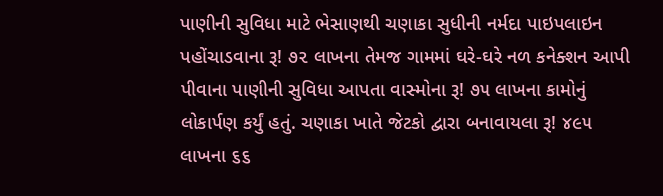પાણીની સુવિધા માટે ભેસાણથી ચણાકા સુધીની નર્મદા પાઇપલાઇન પહોંચાડવાના રૂ! ૭૨ લાખના તેમજ ગામમાં ઘરે-ઘરે નળ કનેક્શન આપી પીવાના પાણીની સુવિધા આપતા વાસ્મોના રૂ! ૭૫ લાખના કામોનું લોકાર્પણ કર્યું હતું. ચણાકા ખાતે જેટકો દ્વારા બનાવાયલા રૂ! ૪૯૫ લાખના ૬૬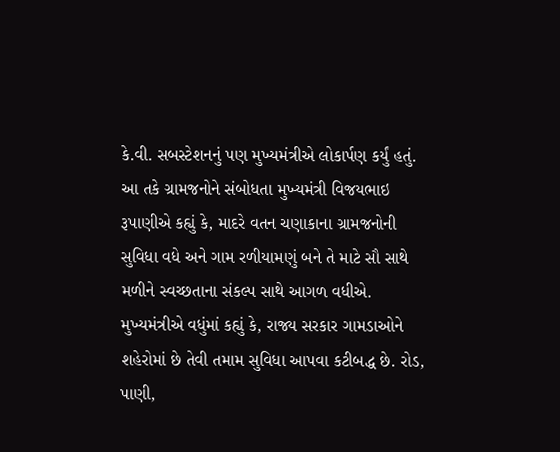કે.વી. સબસ્ટેશનનું પણ મુખ્યમંત્રીએ લોકાર્પણ કર્યું હતું.
આ તકે ગ્રામજનોને સંબોધતા મુખ્યમંત્રી વિજયભાઇ રૂપાણીએ કહ્યું કે, માદરે વતન ચણાકાના ગ્રામજનોની સુવિધા વધે અને ગામ રળીયામણું બને તે માટે સૌ સાથે મળીને સ્વચ્છતાના સંકલ્પ સાથે આગળ વધીએ.
મુખ્યમંત્રીએ વધુંમાં કહ્યું કે, રાજ્ય સરકાર ગામડાઓને શહેરોમાં છે તેવી તમામ સુવિધા આપવા કટીબદ્ધ છે. રોડ, પાણી,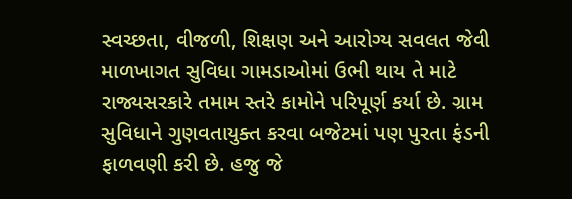સ્વચ્છતા, વીજળી, શિક્ષણ અને આરોગ્ય સવલત જેવી માળખાગત સુવિધા ગામડાઓમાં ઉભી થાય તે માટે રાજ્યસરકારે તમામ સ્તરે કામોને પરિપૂર્ણ કર્યા છે. ગ્રામ સુવિધાને ગુણવતાયુક્ત કરવા બજેટમાં પણ પુરતા ફંડની ફાળવણી કરી છે. હજુ જે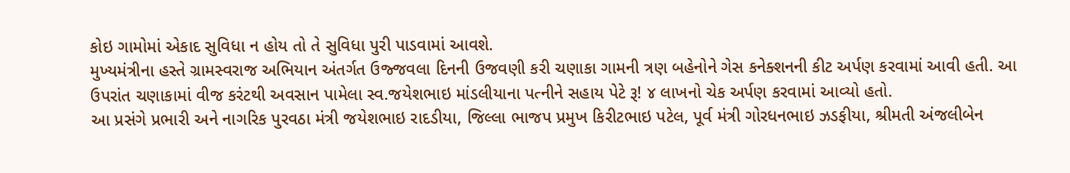કોઇ ગામોમાં એકાદ સુવિધા ન હોય તો તે સુવિધા પુરી પાડવામાં આવશે.
મુખ્યમંત્રીના હસ્તે ગ્રામસ્વરાજ અભિયાન અંતર્ગત ઉજ્જવલા દિનની ઉજવણી કરી ચણાકા ગામની ત્રણ બહેનોને ગેસ કનેક્શનની કીટ અર્પણ કરવામાં આવી હતી. આ ઉપરાંત ચણાકામાં વીજ કરંટથી અવસાન પામેલા સ્વ.જયેશભાઇ માંડલીયાના પત્નીને સહાય પેટે રૂ! ૪ લાખનો ચેક અર્પણ કરવામાં આવ્યો હતો.
આ પ્રસંગે પ્રભારી અને નાગરિક પુરવઠા મંત્રી જયેશભાઇ રાદડીયા, જિલ્લા ભાજપ પ્રમુખ કિરીટભાઇ પટેલ, પૂર્વ મંત્રી ગોરધનભાઇ ઝડફીયા, શ્રીમતી અંજલીબેન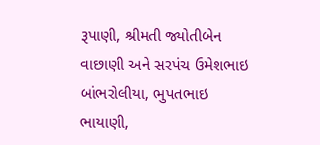રૂપાણી, શ્રીમતી જ્યોતીબેન વાછાણી અને સરપંચ ઉમેશભાઇ બાંભરોલીયા, ભુપતભાઇ ભાયાણી,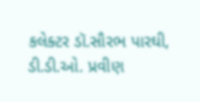કલેક્ટર ડૉ.સૌરભ પારઘી, ડી.ડી.ઓ. પ્રવીણ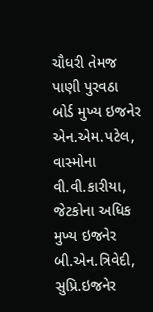ચૌધરી તેમજ પાણી પુરવઠા બોર્ડ મુખ્ય ઇજનેર એન.એમ.પટેલ, વાસ્મોના વી.વી.કારીયા, જેટકોના અધિક મુખ્ય ઇજનેર બી.એન.ત્રિવેદી, સુપ્રિ.ઇજનેર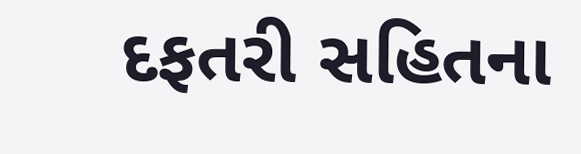દફતરી સહિતના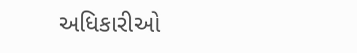અધિકારીઓ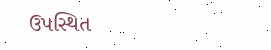ઉપસ્થિત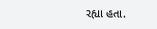રહ્યા હતા.